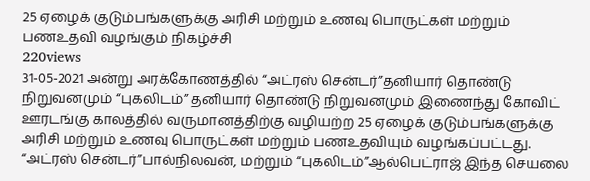25 ஏழைக் குடும்பங்களுக்கு அரிசி மற்றும் உணவு பொருட்கள் மற்றும் பணஉதவி வழங்கும் நிகழ்ச்சி
220views
31-05-2021 அன்று அரக்கோணத்தில் “அட்ரஸ் சென்டர்”தனியார் தொண்டு நிறுவனமும் “புகலிடம்” தனியார் தொண்டு நிறுவனமும் இணைந்து கோவிட் ஊரடங்கு காலத்தில் வருமானத்திற்கு வழியற்ற 25 ஏழைக் குடும்பங்களுக்கு அரிசி மற்றும் உணவு பொருட்கள் மற்றும் பணஉதவியும் வழங்கப்பட்டது.
“அட்ரஸ் சென்டர்”பால்நிலவன், மற்றும் “புகலிடம்”ஆல்பெட்ராஜ் இந்த செயலை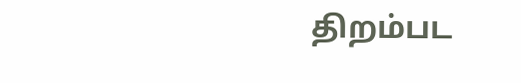திறம்பட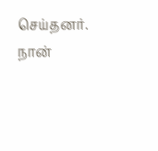செய்தனர்.
நான்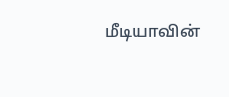மீடியாவின்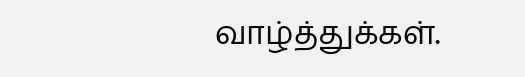வாழ்த்துக்கள்.